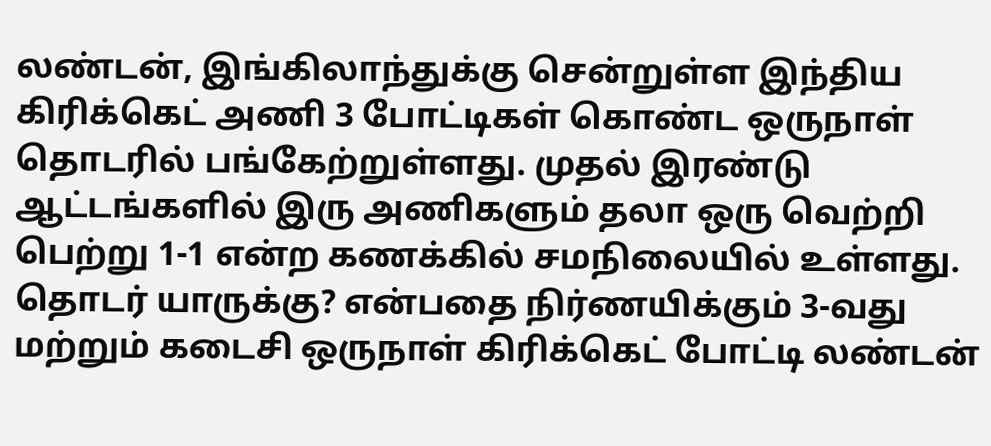லண்டன், இங்கிலாந்துக்கு சென்றுள்ள இந்திய கிரிக்கெட் அணி 3 போட்டிகள் கொண்ட ஒருநாள் தொடரில் பங்கேற்றுள்ளது. முதல் இரண்டு ஆட்டங்களில் இரு அணிகளும் தலா ஒரு வெற்றி பெற்று 1-1 என்ற கணக்கில் சமநிலையில் உள்ளது. தொடர் யாருக்கு? என்பதை நிர்ணயிக்கும் 3-வது மற்றும் கடைசி ஒருநாள் கிரிக்கெட் போட்டி லண்டன்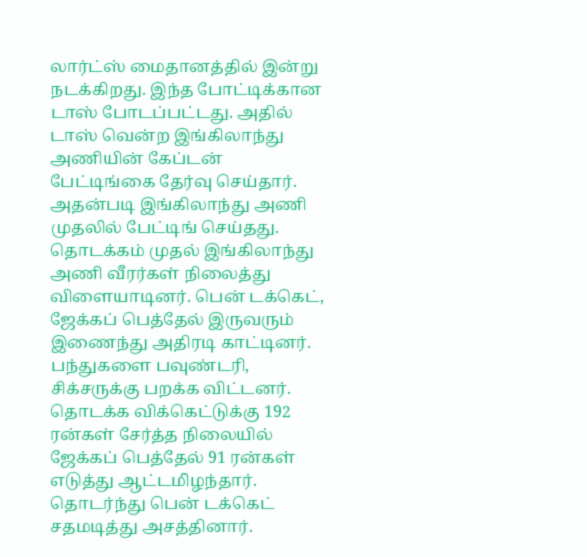லார்ட்ஸ் மைதானத்தில் இன்று நடக்கிறது. இந்த போட்டிக்கான டாஸ் போடப்பட்டது. அதில் டாஸ் வென்ற இங்கிலாந்து அணியின் கேப்டன் பேட்டிங்கை தேர்வு செய்தார். அதன்படி இங்கிலாந்து அணி முதலில் பேட்டிங் செய்தது. தொடக்கம் முதல் இங்கிலாந்து அணி வீரர்கள் நிலைத்து விளையாடினர். பென் டக்கெட், ஜேக்கப் பெத்தேல் இருவரும் இணைந்து அதிரடி காட்டினர். பந்துகளை பவுண்டரி, சிக்சருக்கு பறக்க விட்டனர். தொடக்க விக்கெட்டுக்கு 192 ரன்கள் சேர்த்த நிலையில் ஜேக்கப் பெத்தேல் 91 ரன்கள் எடுத்து ஆட்டமிழந்தார். தொடர்ந்து பென் டக்கெட் சதமடித்து அசத்தினார்.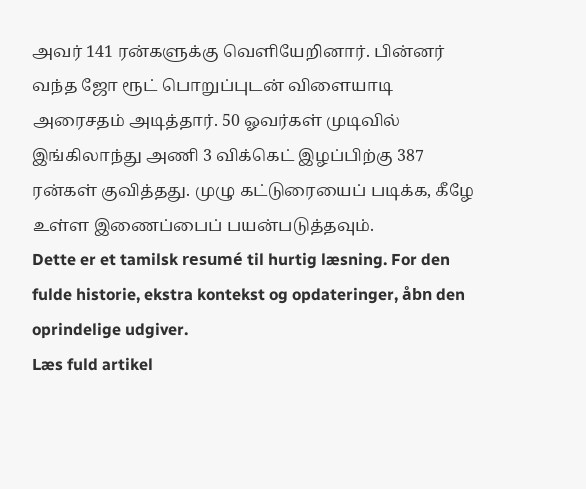அவர் 141 ரன்களுக்கு வெளியேறினார். பின்னர் வந்த ஜோ ரூட் பொறுப்புடன் விளையாடி அரைசதம் அடித்தார். 50 ஓவர்கள் முடிவில் இங்கிலாந்து அணி 3 விக்கெட் இழப்பிற்கு 387 ரன்கள் குவித்தது. முழு கட்டுரையைப் படிக்க, கீழே உள்ள இணைப்பைப் பயன்படுத்தவும்.
Dette er et tamilsk resumé til hurtig læsning. For den fulde historie, ekstra kontekst og opdateringer, åbn den oprindelige udgiver.
Læs fuld artikel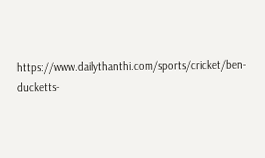https://www.dailythanthi.com/sports/cricket/ben-ducketts-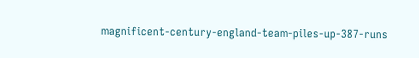magnificent-century-england-team-piles-up-387-runs